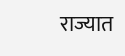राज्यात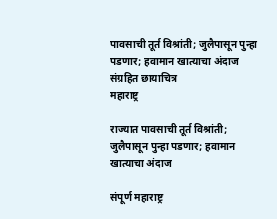पावसाची तूर्त विश्रांती; जुलैपासून पुन्हा पडणार; हवामान खात्याचा अंदाज संग्रहित छायाचित्र
महाराष्ट्र

राज्यात पावसाची तूर्त विश्रांती; जुलैपासून पुन्हा पडणार; हवामान खात्याचा अंदाज

संपूर्ण महाराष्ट्र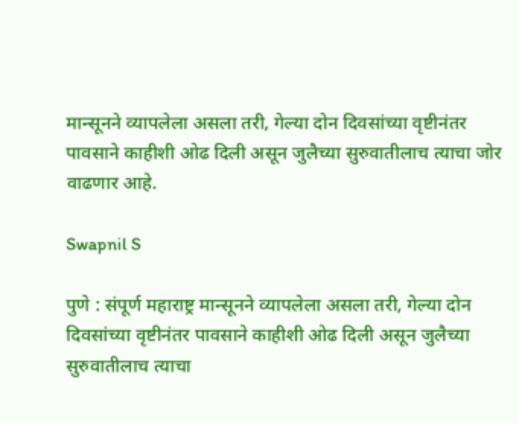मान्सूनने व्यापलेला असला तरी, गेल्या दोन दिवसांच्या वृष्टीनंतर पावसाने काहीशी ओढ दिली असून जुलैच्या सुरुवातीलाच त्याचा जोर वाढणार आहे.

Swapnil S

पुणे : संपूर्ण महाराष्ट्र मान्सूनने व्यापलेला असला तरी, गेल्या दोन दिवसांच्या वृष्टीनंतर पावसाने काहीशी ओढ दिली असून जुलैच्या सुरुवातीलाच त्याचा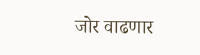जोर वाढणार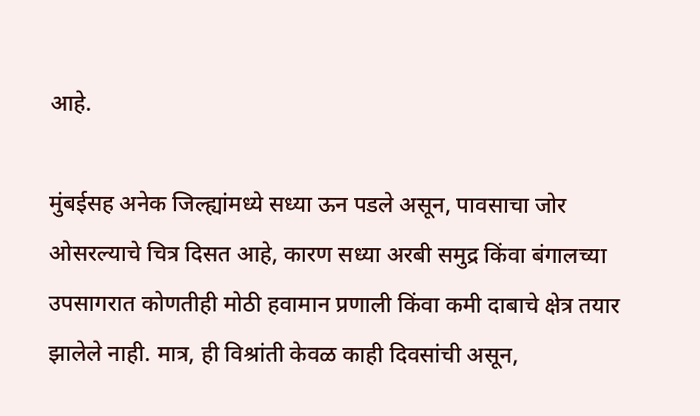आहे.

मुंबईसह अनेक जिल्ह्यांमध्ये सध्या ऊन पडले असून, पावसाचा जोर ओसरल्याचे चित्र दिसत आहे, कारण सध्या अरबी समुद्र किंवा बंगालच्या उपसागरात कोणतीही मोठी हवामान प्रणाली किंवा कमी दाबाचे क्षेत्र तयार झालेले नाही. मात्र, ही विश्रांती केवळ काही दिवसांची असून,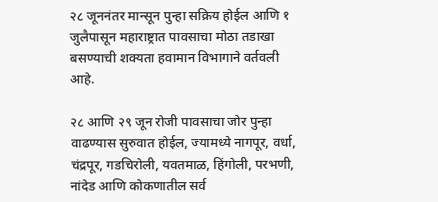२८ जूननंतर मान्सून पुन्हा सक्रिय होईल आणि १ जुलैपासून महाराष्ट्रात पावसाचा मोठा तडाखा बसण्याची शक्यता हवामान विभागाने वर्तवली आहे.

२८ आणि २९ जून रोजी पावसाचा जोर पुन्हा वाढण्यास सुरुवात होईल, ज्यामध्ये नागपूर, वर्धा, चंद्रपूर, गडचिरोली, यवतमाळ, हिंगोली, परभणी, नांदेड आणि कोकणातील सर्व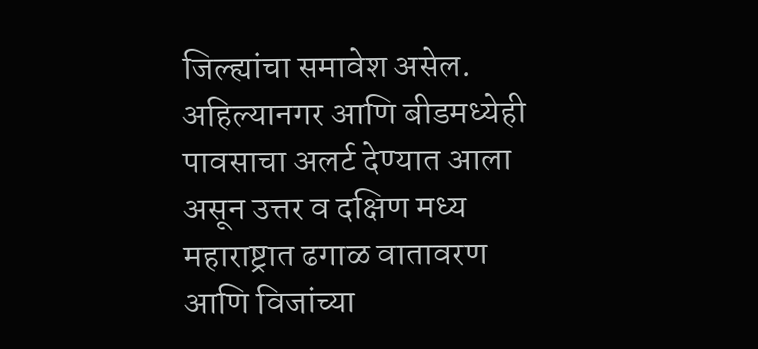जिल्ह्यांचा समावेश असेल. अहिल्यानगर आणि बीडमध्येही पावसाचा अलर्ट देण्यात आला असून उत्तर व दक्षिण मध्य महाराष्ट्रात ढगाळ वातावरण आणि विजांच्या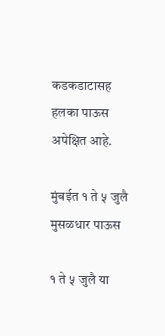कडकडाटासह हलका पाऊस अपेक्षित आहे.

मुंबईत १ ते ५ जुलै मुसळधार पाऊस

१ ते ५ जुलै या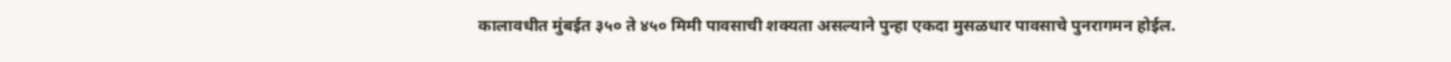कालावधीत मुंबईत ३५० ते ४५० मिमी पावसाची शक्यता असल्याने पुन्हा एकदा मुसळधार पावसाचे पुनरागमन होईल.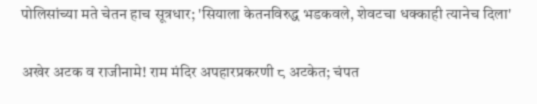पोलिसांच्या मते चेतन हाच सूत्रधार; 'सियाला केतनविरुद्ध भडकवले, शेवटचा धक्काही त्यानेच दिला'

अखेर अटक व राजीनामे! राम मंदिर अपहारप्रकरणी ८ अटकेत; चंपत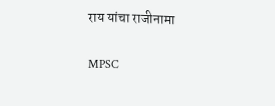राय यांचा राजीनामा

MPSC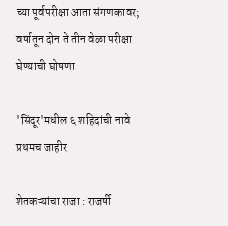च्या पूर्वपरीक्षा आता संगणकावर; वर्षातून दोन ते तीन वेळा परीक्षा घेण्याची घोषणा

'सिंदूर'मधील ६ शहिदांची नावे प्रथमच जाहीर

शेतकऱ्यांचा राजा : राजर्षी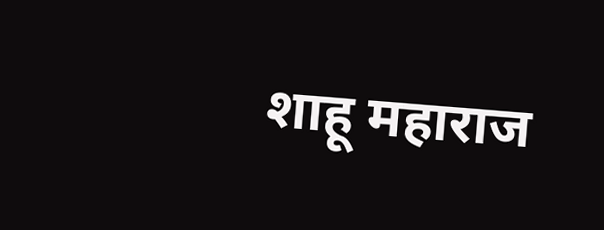शाहू महाराज